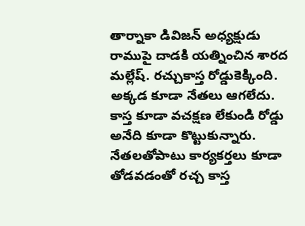తార్నాకా డివిజన్ అధ్యక్షుడు రాముపై దాడకి యత్నించిన శారద మల్లేష్. రచ్చుకాస్త రోడ్డుకెక్కింది. అక్కడ కూడా నేతలు ఆగలేదు. కాస్త కూడా వచక్షణ లేకుండి రోడ్డు అనేది కూడా కొట్టుకున్నారు. నేతలతోపాటు కార్యకర్తలు కూడా తోడవడంతో రచ్చ కాస్త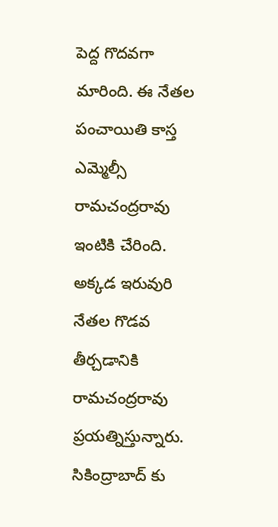పెద్ద గొదవగా మారింది. ఈ నేతల పంచాయితి కాస్త ఎమ్మెల్సీ రామచంద్రరావు ఇంటికి చేరింది. అక్కడ ఇరువురి నేతల గొడవ తీర్చడానికి రామచంద్రరావు ప్రయత్నిస్తున్నారు. సికింద్రాబాద్ కు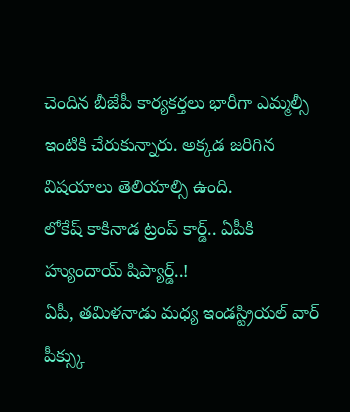చెందిన బీజేపీ కార్యకర్తలు భారీగా ఎమ్మల్సీ ఇంటికి చేరుకున్నారు. అక్కడ జరిగిన విషయాలు తెలియాల్సి ఉంది.
లోకేష్ కాకినాడ ట్రంప్ కార్డ్.. ఏపీకి హ్యుందాయ్ షిప్యార్డ్..!
ఏపీ, తమిళనాడు మధ్య ఇండస్ట్రియల్ వార్ పీక్స్కు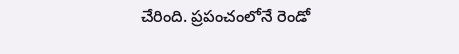చేరింది. ప్రపంచంలోనే రెండో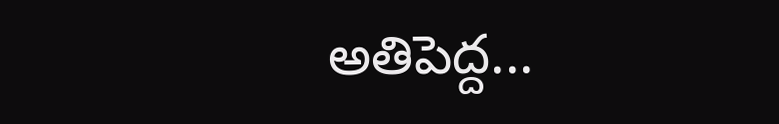అతిపెద్ద...